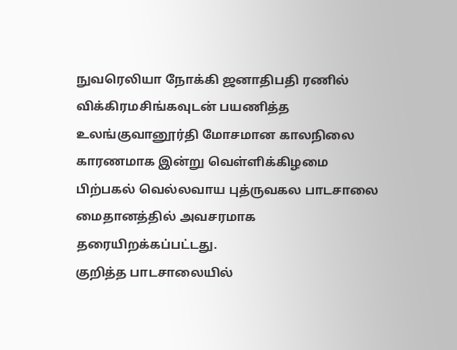நுவரெலியா நோக்கி ஜனாதிபதி ரணில் விக்கிரமசிங்கவுடன் பயணித்த உலங்குவானூர்தி மோசமான காலநிலை காரணமாக இன்று வெள்ளிக்கிழமை பிற்பகல் வெல்லவாய புத்ருவகல பாடசாலை மைதானத்தில் அவசரமாக தரையிறக்கப்பட்டது.
குறித்த பாடசாலையில்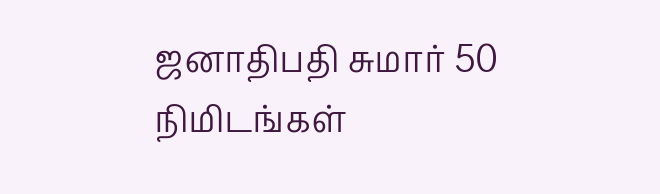ஜனாதிபதி சுமார் 50 நிமிடங்கள்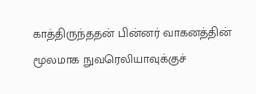காத்திருந்ததன் பின்னர் வாகனத்தின் மூலமாக நுவரெலியாவுக்குச்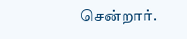சென்றார்.